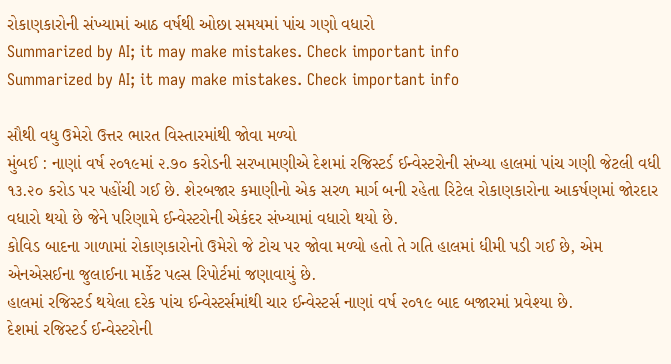રોકાણકારોની સંખ્યામાં આઠ વર્ષથી ઓછા સમયમાં પાંચ ગણો વધારો
Summarized by AI; it may make mistakes. Check important info
Summarized by AI; it may make mistakes. Check important info

સૌથી વધુ ઉમેરો ઉત્તર ભારત વિસ્તારમાંથી જોવા મળ્યો
મુંબઈ : નાણાં વર્ષ ૨૦૧૯માં ૨.૭૦ કરોડની સરખામણીએ દેશમાં રજિસ્ટર્ડ ઈન્વેસ્ટરોની સંખ્યા હાલમાં પાંચ ગણી જેટલી વધી ૧૩.૨૦ કરોડ પર પહોંચી ગઈ છે. શેરબજાર કમાણીનો એક સરળ માર્ગ બની રહેતા રિટેલ રોકાણકારોના આકર્ષણમાં જોરદાર વધારો થયો છે જેને પરિણામે ઈન્વેસ્ટરોની એકંદર સંખ્યામાં વધારો થયો છે.
કોવિડ બાદના ગાળામાં રોકાણકારોનો ઉમેરો જે ટોચ પર જોવા મળ્યો હતો તે ગતિ હાલમાં ધીમી પડી ગઈ છે, એમ એનએસઈના જુલાઈના માર્કેટ પલ્સ રિપોર્ટમાં જણાવાયું છે.
હાલમાં રજિસ્ટર્ડ થયેલા દરેક પાંચ ઈન્વેસ્ટર્સમાંથી ચાર ઈન્વેસ્ટર્સ નાણાં વર્ષ ૨૦૧૯ બાદ બજારમાં પ્રવેશ્યા છે.
દેશમાં રજિસ્ટર્ડ ઈન્વેસ્ટરોની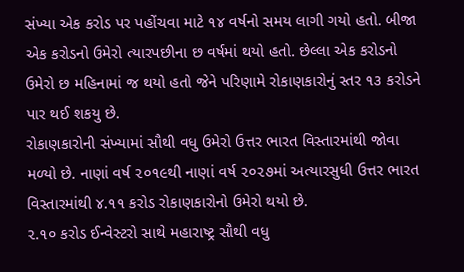સંખ્યા એક કરોડ પર પહોંચવા માટે ૧૪ વર્ષનો સમય લાગી ગયો હતો. બીજા એક કરોડનો ઉમેરો ત્યારપછીના છ વર્ષમાં થયો હતો. છેલ્લા એક કરોડનો ઉમેરો છ મહિનામાં જ થયો હતો જેને પરિણામે રોકાણકારોનું સ્તર ૧૩ કરોડને પાર થઈ શકયુ છે.
રોકાણકારોની સંખ્યામાં સૌથી વધુ ઉમેરો ઉત્તર ભારત વિસ્તારમાંથી જોવા મળ્યો છે. નાણાં વર્ષ ૨૦૧૯થી નાણાં વર્ષ ૨૦૨૭માં અત્યારસુધી ઉત્તર ભારત વિસ્તારમાંથી ૪.૧૧ કરોડ રોકાણકારોનો ઉમેરો થયો છે.
૨.૧૦ કરોડ ઈન્વેસ્ટરો સાથે મહારાષ્ટ્ર સૌથી વધુ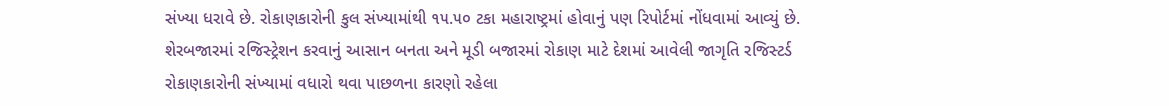સંખ્યા ધરાવે છે. રોકાણકારોની કુલ સંખ્યામાંથી ૧૫.૫૦ ટકા મહારાષ્ટ્રમાં હોવાનું પણ રિપોર્ટમાં નોંધવામાં આવ્યું છે.
શેરબજારમાં રજિસ્ટ્રેશન કરવાનું આસાન બનતા અને મૂડી બજારમાં રોકાણ માટે દેશમાં આવેલી જાગૃતિ રજિસ્ટર્ડ રોકાણકારોની સંખ્યામાં વધારો થવા પાછળના કારણો રહેલા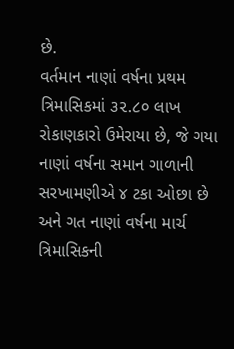છે.
વર્તમાન નાણાં વર્ષના પ્રથમ ત્રિમાસિકમાં ૩૨.૮૦ લાખ રોકાણકારો ઉમેરાયા છે, જે ગયા નાણાં વર્ષના સમાન ગાળાની સરખામણીએ ૪ ટકા ઓછા છે અને ગત નાણાં વર્ષના માર્ચ ત્રિમાસિકની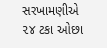સરખામણીએ ૨૪ ટકા ઓછા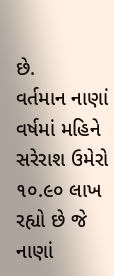છે.
વર્તમાન નાણાં વર્ષમાં મહિને સરેરાશ ઉમેરો ૧૦.૯૦ લાખ રહ્યો છે જે નાણાં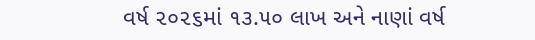વર્ષ ૨૦૨૬માં ૧૩.૫૦ લાખ અને નાણાં વર્ષ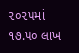૨૦૨૫માં ૧૭.૫૦ લાખ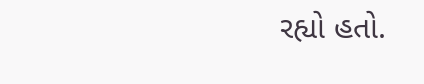રહ્યો હતો.